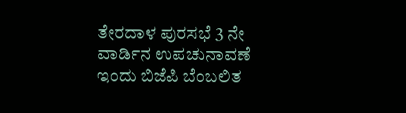ತೇರದಾಳ ಪುರಸಭೆ 3 ನೇ ವಾರ್ಡಿನ ಉಪಚುನಾವಣೆ ಇಂದು ಬಿಜೆಪಿ ಬೆಂಬಲಿತ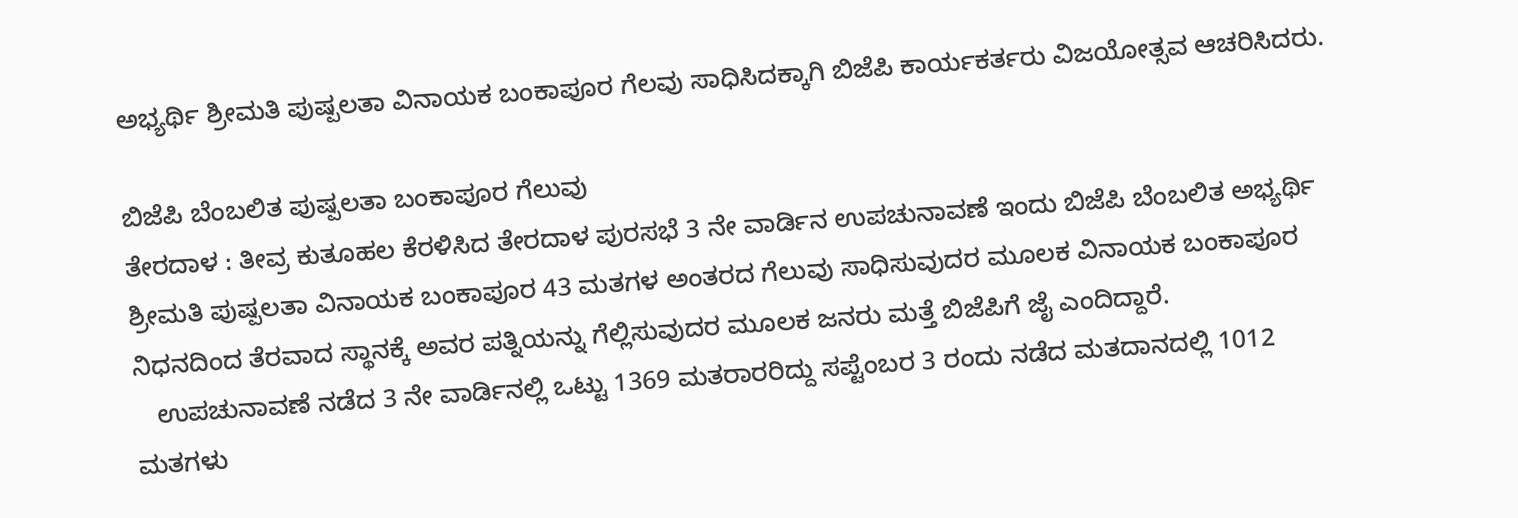ಅಭ್ಯರ್ಥಿ ಶ್ರೀಮತಿ ಪುಷ್ಪಲತಾ ವಿನಾಯಕ ಬಂಕಾಪೂರ ಗೆಲವು ಸಾಧಿಸಿದಕ್ಕಾಗಿ ಬಿಜೆಪಿ ಕಾರ್ಯಕರ್ತರು ವಿಜಯೋತ್ಸವ ಆಚರಿಸಿದರು.

ಬಿಜೆಪಿ ಬೆಂಬಲಿತ ಪುಷ್ಪಲತಾ ಬಂಕಾಪೂರ ಗೆಲುವು
ತೇರದಾಳ : ತೀವ್ರ ಕುತೂಹಲ ಕೆರಳಿಸಿದ ತೇರದಾಳ ಪುರಸಭೆ 3 ನೇ ವಾರ್ಡಿನ ಉಪಚುನಾವಣೆ ಇಂದು ಬಿಜೆಪಿ ಬೆಂಬಲಿತ ಅಭ್ಯರ್ಥಿ ಶ್ರೀಮತಿ ಪುಷ್ಪಲತಾ ವಿನಾಯಕ ಬಂಕಾಪೂರ 43 ಮತಗಳ ಅಂತರದ ಗೆಲುವು ಸಾಧಿಸುವುದರ ಮೂಲಕ ವಿನಾಯಕ ಬಂಕಾಪೂರ ನಿಧನದಿಂದ ತೆರವಾದ ಸ್ಥಾನಕ್ಕೆ ಅವರ ಪತ್ನಿಯನ್ನು ಗೆಲ್ಲಿಸುವುದರ ಮೂಲಕ ಜನರು ಮತ್ತೆ ಬಿಜೆಪಿಗೆ ಜೈ ಎಂದಿದ್ದಾರೆ.
   ಉಪಚುನಾವಣೆ ನಡೆದ 3 ನೇ ವಾರ್ಡಿನಲ್ಲಿ ಒಟ್ಟು 1369 ಮತರಾರರಿದ್ದು ಸಪ್ಟೆಂಬರ 3 ರಂದು ನಡೆದ ಮತದಾನದಲ್ಲಿ 1012 ಮತಗಳು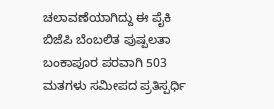ಚಲಾವಣೆಯಾಗಿದ್ದು ಈ ಪೈಕಿ ಬಿಜೆಪಿ ಬೆಂಬಲಿತ ಪುಷ್ಪಲತಾ ಬಂಕಾಪೂರ ಪರವಾಗಿ 503 ಮತಗಳು ಸಮೀಪದ ಪ್ರತಿಸ್ಪರ್ಧಿ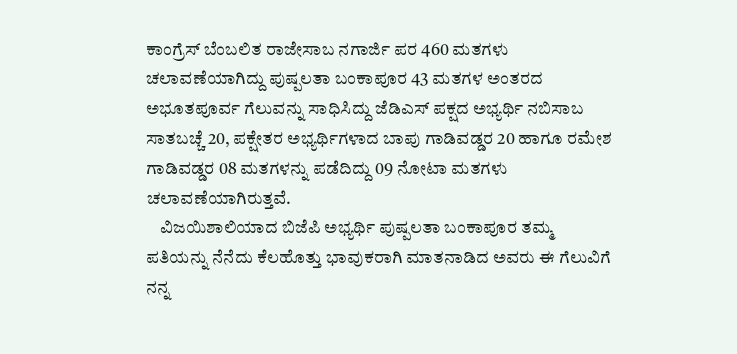ಕಾಂಗ್ರೆಸ್ ಬೆಂಬಲಿತ ರಾಜೇಸಾಬ ನಗಾರ್ಜಿ ಪರ 460 ಮತಗಳು ಚಲಾವಣೆಯಾಗಿದ್ದು ಪುಷ್ಪಲತಾ ಬಂಕಾಪೂರ 43 ಮತಗಳ ಅಂತರದ ಅಭೂತಪೂರ್ವ ಗೆಲುವನ್ನು ಸಾಧಿಸಿದ್ದು ಜೆಡಿಎಸ್ ಪಕ್ಷದ ಅಭ್ಯರ್ಥಿ ನಬಿಸಾಬ ಸಾತಬಚ್ಚೆ 20, ಪಕ್ಷೇತರ ಅಭ್ಯರ್ಥಿಗಳಾದ ಬಾಪು ಗಾಡಿವಡ್ಡರ 20 ಹಾಗೂ ರಮೇಶ ಗಾಡಿವಡ್ಡರ 08 ಮತಗಳನ್ನು ಪಡೆದಿದ್ದು 09 ನೋಟಾ ಮತಗಳು ಚಲಾವಣೆಯಾಗಿರುತ್ತವೆ.
    ವಿಜಯಿಶಾಲಿಯಾದ ಬಿಜೆಪಿ ಅಭ್ಯರ್ಥಿ ಪುಷ್ಪಲತಾ ಬಂಕಾಪೂರ ತಮ್ಮ ಪತಿಯನ್ನು ನೆನೆದು ಕೆಲಹೊತ್ತು ಭಾವುಕರಾಗಿ ಮಾತನಾಡಿದ ಅವರು ಈ ಗೆಲುವಿಗೆ ನನ್ನ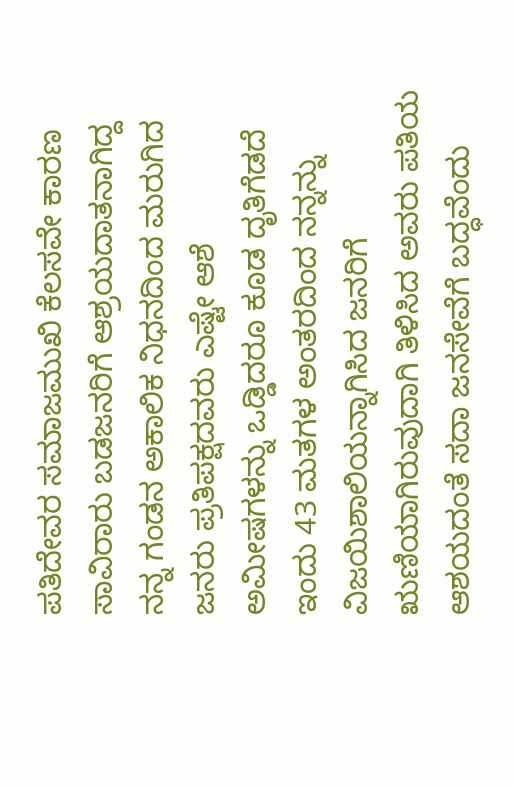ಪತಿದೇವರ ಸಮಾಜಮುಖಿ ಕೆಲಸವೇ ಕಾರಣ ಸಾವಿರಾರು ಬಡಜನರಿಗೆ ಆಶ್ರಯದಾತನಾಗಿದ್ದ ನನ್ನ ಗಂಡನ ಅಕಾಲಿಕ ನಿಧನದಿಂದ ಮರುಗಿದ ಜನರು ಪ್ರತಿಪಕ್ಷದವರು ಎಷ್ಟೇ ಆಶೆ ಅಮೀಷಗಳನ್ನು ಒಡ್ಡಿದರೂ ಕೂಡ ದೃತಿಗೆಡದೆ ಇಂದು 43 ಮತಗಳ ಅಂತರದಿಂದ ನನ್ನನ್ನು ವಿಜಯಿಶಾಲಿಯನ್ನಾಗಿಸಿದ ಜನರಿಗೆ ಋಣಿಯಾಗಿರುವುದಾಗಿ ತಿಳಿಸಿದ ಅವರು ಪತಿಯ ಆಶಯದಂತೆ ಸದಾ ಜನಸೇವೆಗೆ ಬದ್ಧವೆಂದು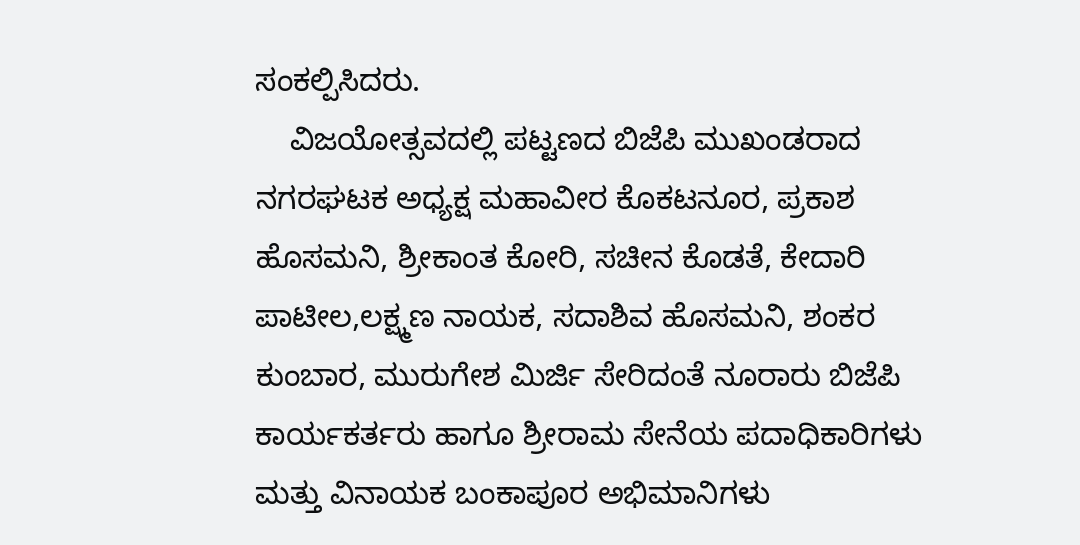ಸಂಕಲ್ಪಿಸಿದರು.
    ವಿಜಯೋತ್ಸವದಲ್ಲಿ ಪಟ್ಟಣದ ಬಿಜೆಪಿ ಮುಖಂಡರಾದ ನಗರಘಟಕ ಅಧ್ಯಕ್ಷ ಮಹಾವೀರ ಕೊಕಟನೂರ, ಪ್ರಕಾಶ ಹೊಸಮನಿ, ಶ್ರೀಕಾಂತ ಕೋರಿ, ಸಚೀನ ಕೊಡತೆ, ಕೇದಾರಿ ಪಾಟೀಲ,ಲಕ್ಷ್ಮಣ ನಾಯಕ, ಸದಾಶಿವ ಹೊಸಮನಿ, ಶಂಕರ ಕುಂಬಾರ, ಮುರುಗೇಶ ಮಿರ್ಜಿ ಸೇರಿದಂತೆ ನೂರಾರು ಬಿಜೆಪಿ ಕಾರ್ಯಕರ್ತರು ಹಾಗೂ ಶ್ರೀರಾಮ ಸೇನೆಯ ಪದಾಧಿಕಾರಿಗಳು ಮತ್ತು ವಿನಾಯಕ ಬಂಕಾಪೂರ ಅಭಿಮಾನಿಗಳು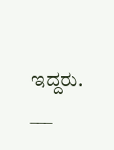ಇದ್ದರು.
___